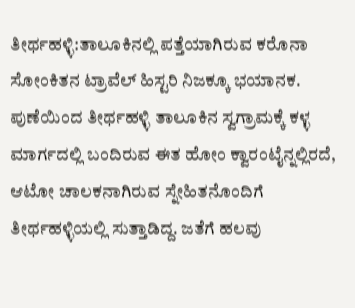ತೀರ್ಥಹಳ್ಳಿ:ತಾಲೂಕಿನಲ್ಲಿ ಪತ್ತೆಯಾಗಿರುವ ಕರೊನಾ ಸೋಂಕಿತನ ಟ್ರಾವೆಲ್ ಹಿಸ್ಟರಿ ನಿಜಕ್ಕೂ ಭಯಾನಕ. ಪುಣೆಯಿಂದ ತೀರ್ಥಹಳ್ಳಿ ತಾಲೂಕಿನ ಸ್ವಗ್ರಾಮಕ್ಕೆ ಕಳ್ಳ ಮಾರ್ಗದಲ್ಲಿ ಬಂದಿರುವ ಈತ ಹೋಂ ಕ್ವಾರಂಟೈನ್ನಲ್ಲಿರದೆ, ಆಟೋ ಚಾಲಕನಾಗಿರುವ ಸ್ನೇಹಿತನೊಂದಿಗೆ ತೀರ್ಥಹಳ್ಳಿಯಲ್ಲಿ ಸುತ್ತಾಡಿದ್ದ. ಜತೆಗೆ ಹಲವು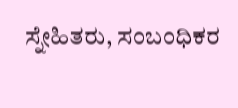ಸ್ನೇಹಿತರು, ಸಂಬಂಧಿಕರ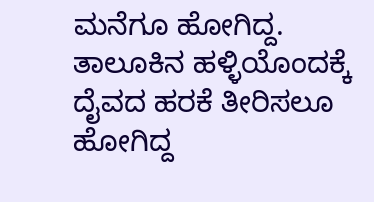ಮನೆಗೂ ಹೋಗಿದ್ದ. ತಾಲೂಕಿನ ಹಳ್ಳಿಯೊಂದಕ್ಕೆ ದೈವದ ಹರಕೆ ತೀರಿಸಲೂ ಹೋಗಿದ್ದ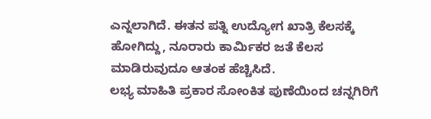ಎನ್ನಲಾಗಿದೆ. ಈತನ ಪತ್ನಿ ಉದ್ಯೋಗ ಖಾತ್ರಿ ಕೆಲಸಕ್ಕೆ ಹೋಗಿದ್ದು, ನೂರಾರು ಕಾರ್ವಿುಕರ ಜತೆ ಕೆಲಸ ಮಾಡಿರುವುದೂ ಆತಂಕ ಹೆಚ್ಚಿಸಿದೆ.
ಲಭ್ಯ ಮಾಹಿತಿ ಪ್ರಕಾರ ಸೋಂಕಿತ ಪುಣೆಯಿಂದ ಚನ್ನಗಿರಿಗೆ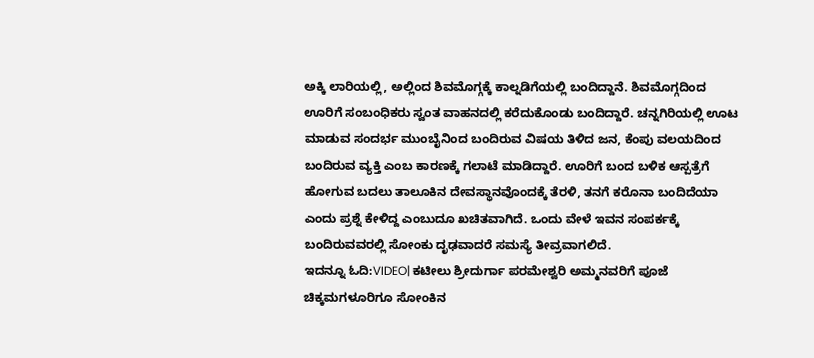ಅಕ್ಕಿ ಲಾರಿಯಲ್ಲಿ, ಅಲ್ಲಿಂದ ಶಿವಮೊಗ್ಗಕ್ಕೆ ಕಾಲ್ನಡಿಗೆಯಲ್ಲಿ ಬಂದಿದ್ದಾನೆ. ಶಿವಮೊಗ್ಗದಿಂದ ಊರಿಗೆ ಸಂಬಂಧಿಕರು ಸ್ವಂತ ವಾಹನದಲ್ಲಿ ಕರೆದುಕೊಂಡು ಬಂದಿದ್ದಾರೆ. ಚನ್ನಗಿರಿಯಲ್ಲಿ ಊಟ ಮಾಡುವ ಸಂದರ್ಭ ಮುಂಬೈನಿಂದ ಬಂದಿರುವ ವಿಷಯ ತಿಳಿದ ಜನ, ಕೆಂಪು ವಲಯದಿಂದ ಬಂದಿರುವ ವ್ಯಕ್ತಿ ಎಂಬ ಕಾರಣಕ್ಕೆ ಗಲಾಟೆ ಮಾಡಿದ್ದಾರೆ. ಊರಿಗೆ ಬಂದ ಬಳಿಕ ಆಸ್ಪತ್ರೆಗೆ ಹೋಗುವ ಬದಲು ತಾಲೂಕಿನ ದೇವಸ್ಥಾನವೊಂದಕ್ಕೆ ತೆರಳಿ, ತನಗೆ ಕರೊನಾ ಬಂದಿದೆಯಾ ಎಂದು ಪ್ರಶ್ನೆ ಕೇಳಿದ್ದ ಎಂಬುದೂ ಖಚಿತವಾಗಿದೆ. ಒಂದು ವೇಳೆ ಇವನ ಸಂಪರ್ಕಕ್ಕೆ ಬಂದಿರುವವರಲ್ಲಿ ಸೋಂಕು ದೃಢವಾದರೆ ಸಮಸ್ಯೆ ತೀವ್ರವಾಗಲಿದೆ.
ಇದನ್ನೂ ಓದಿ:VIDEO| ಕಟೀಲು ಶ್ರೀದುರ್ಗಾ ಪರಮೇಶ್ವರಿ ಅಮ್ಮನವರಿಗೆ ಪೂಜೆ
ಚಿಕ್ಕಮಗಳೂರಿಗೂ ಸೋಂಕಿನ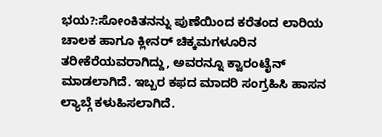ಭಯ?:ಸೋಂಕಿತನನ್ನು ಪುಣೆಯಿಂದ ಕರೆತಂದ ಲಾರಿಯ ಚಾಲಕ ಹಾಗೂ ಕ್ಲೀನರ್ ಚಿಕ್ಕಮಗಳೂರಿನ ತರೀಕೆರೆಯವರಾಗಿದ್ದು, ಅವರನ್ನೂ ಕ್ವಾರಂಟೈನ್ ಮಾಡಲಾಗಿದೆ. ಇಬ್ಬರ ಕಫದ ಮಾದರಿ ಸಂಗ್ರಹಿಸಿ ಹಾಸನ ಲ್ಯಾಬ್ಗೆ ಕಳುಹಿಸಲಾಗಿದೆ.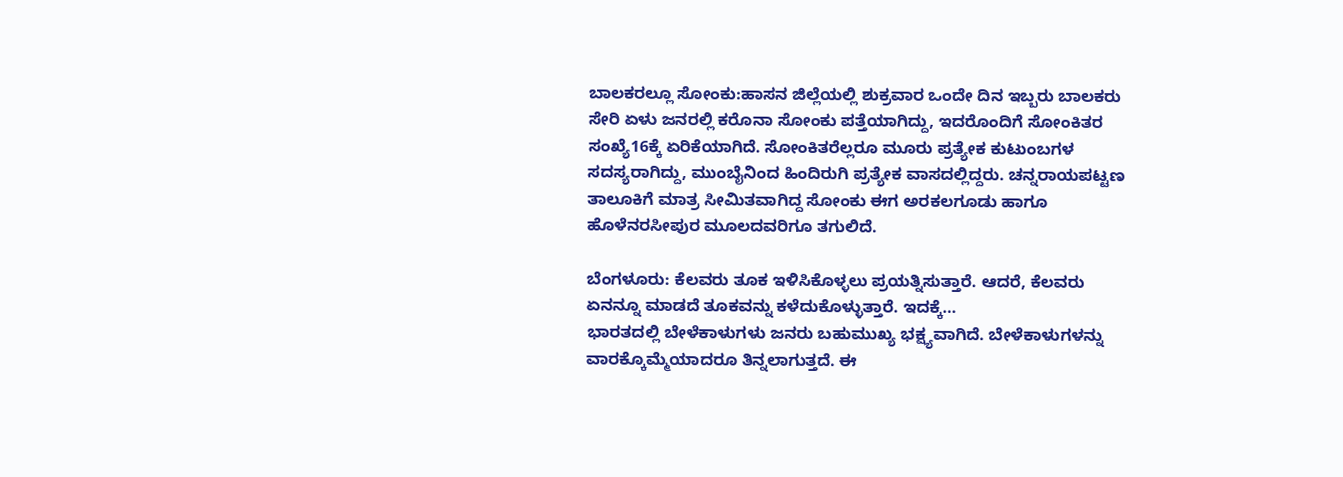ಬಾಲಕರಲ್ಲೂ ಸೋಂಕು:ಹಾಸನ ಜಿಲ್ಲೆಯಲ್ಲಿ ಶುಕ್ರವಾರ ಒಂದೇ ದಿನ ಇಬ್ಬರು ಬಾಲಕರು ಸೇರಿ ಏಳು ಜನರಲ್ಲಿ ಕರೊನಾ ಸೋಂಕು ಪತ್ತೆಯಾಗಿದ್ದು, ಇದರೊಂದಿಗೆ ಸೋಂಕಿತರ ಸಂಖ್ಯೆ16ಕ್ಕೆ ಏರಿಕೆಯಾಗಿದೆ. ಸೋಂಕಿತರೆಲ್ಲರೂ ಮೂರು ಪ್ರತ್ಯೇಕ ಕುಟುಂಬಗಳ ಸದಸ್ಯರಾಗಿದ್ದು, ಮುಂಬೈನಿಂದ ಹಿಂದಿರುಗಿ ಪ್ರತ್ಯೇಕ ವಾಸದಲ್ಲಿದ್ದರು. ಚನ್ನರಾಯಪಟ್ಟಣ ತಾಲೂಕಿಗೆ ಮಾತ್ರ ಸೀಮಿತವಾಗಿದ್ದ ಸೋಂಕು ಈಗ ಅರಕಲಗೂಡು ಹಾಗೂ ಹೊಳೆನರಸೀಪುರ ಮೂಲದವರಿಗೂ ತಗುಲಿದೆ.

ಬೆಂಗಳೂರು: ಕೆಲವರು ತೂಕ ಇಳಿಸಿಕೊಳ್ಳಲು ಪ್ರಯತ್ನಿಸುತ್ತಾರೆ. ಆದರೆ, ಕೆಲವರು ಏನನ್ನೂ ಮಾಡದೆ ತೂಕವನ್ನು ಕಳೆದುಕೊಳ್ಳುತ್ತಾರೆ. ಇದಕ್ಕೆ…
ಭಾರತದಲ್ಲಿ ಬೇಳೆಕಾಳುಗಳು ಜನರು ಬಹುಮುಖ್ಯ ಭಕ್ಷ್ಯವಾಗಿದೆ. ಬೇಳೆಕಾಳುಗಳನ್ನು ವಾರಕ್ಕೊಮ್ಮೆಯಾದರೂ ತಿನ್ನಲಾಗುತ್ತದೆ. ಈ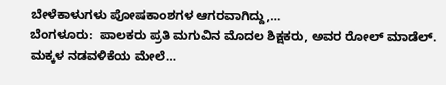ಬೇಳೆಕಾಳುಗಳು ಪೋಷಕಾಂಶಗಳ ಆಗರವಾಗಿದ್ದು,…
ಬೆಂಗಳೂರು:  ಪಾಲಕರು ಪ್ರತಿ ಮಗುವಿನ ಮೊದಲ ಶಿಕ್ಷಕರು, ಅವರ ರೋಲ್ ಮಾಡೆಲ್. ಮಕ್ಕಳ ನಡವಳಿಕೆಯ ಮೇಲೆ…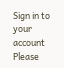Sign in to your account
Please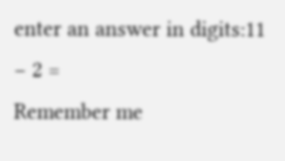enter an answer in digits:11 − 2 =
Remember me